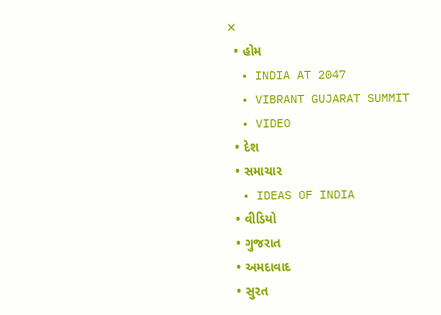✕
  • હોમ
  • INDIA AT 2047
  • VIBRANT GUJARAT SUMMIT
  • VIDEO
  • દેશ
  • સમાચાર
  • IDEAS OF INDIA
  • વીડિયો
  • ગુજરાત
  • અમદાવાદ
  • સુરત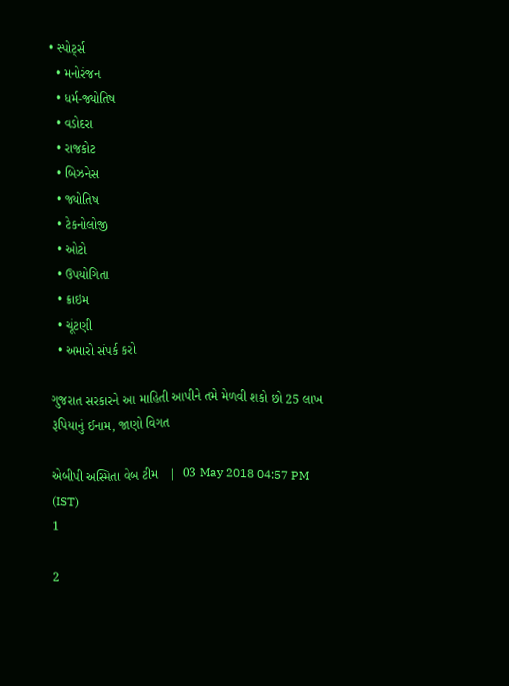• સ્પોર્ટ્સ
  • મનોરંજન
  • ધર્મ-જ્યોતિષ
  • વડોદરા
  • રાજકોટ
  • બિઝનેસ
  • જ્યોતિષ
  • ટેકનોલોજી
  • ઓટો
  • ઉપયોગિતા
  • ક્રાઇમ
  • ચૂંટણી
  • અમારો સંપર્ક કરો

ગુજરાત સરકારને આ માહિતી આપીને તમે મેળવી શકો છો 25 લાખ રૂપિયાનું ઈનામ, જાણો વિગત

એબીપી અસ્મિતા વેબ ટીમ   |  03 May 2018 04:57 PM (IST)
1

2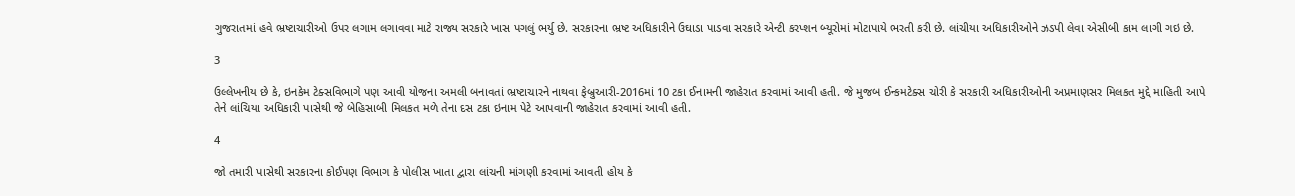ગુજરાતમાં હવે ભ્રષ્ટાચારીઓ ઉપર લગામ લગાવવા માટે રાજ્ય સરકારે ખાસ પગલું ભર્યુ છે. સરકારના ભ્રષ્ટ અધિકારીને ઉઘાડા પાડવા સરકારે એન્ટી કરપ્શન બ્યૂરોમાં મોટાપાયે ભરતી કરી છે. લાંચીયા અધિકારીઓને ઝડપી લેવા એસીબી કામ લાગી ગઇ છે.

3

ઉલ્લેખનીય છે કે, ઇનકેમ ટેક્સવિભાગે પણ આવી યોજના અમલી બનાવતાં ભ્રષ્ટાચારને નાથવા ફેબ્રુઆરી-2016માં 10 ટકા ઈનામની જાહેરાત કરવામાં આવી હતી. જે મુજબ ઈન્કમટેક્સ ચોરી કે સરકારી અધિકારીઓની અપ્રમાણસર મિલકત મુદ્દે માહિતી આપે તેને લાંચિયા અધિકારી પાસેથી જે બેહિસાબી મિલકત મળે તેના દસ ટકા ઇનામ પેટે આપવાની જાહેરાત કરવામાં આવી હતી.

4

જો તમારી પાસેથી સરકારના કોઈપણ વિભાગ કે પોલીસ ખાતા દ્વારા લાંચની માંગણી કરવામાં આવતી હોય કે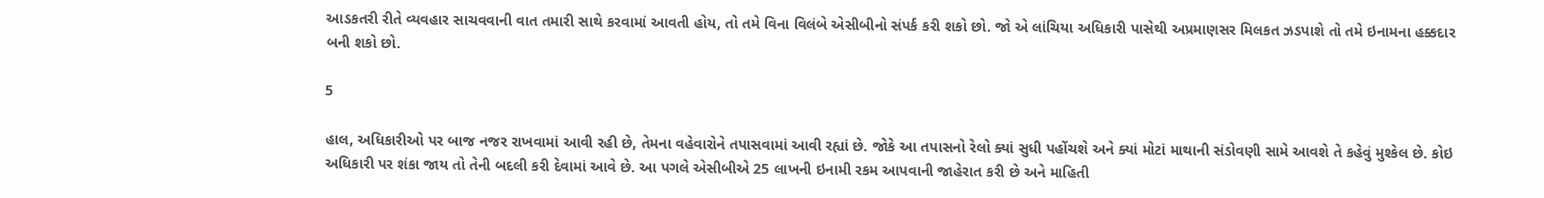આડકતરી રીતે વ્યવહાર સાચવવાની વાત તમારી સાથે કરવામાં આવતી હોય, તો તમે વિના વિલંબે એસીબીનો સંપર્ક કરી શકો છો. જો એ લાંચિયા અધિકારી પાસેથી અપ્રમાણસર મિલકત ઝડપાશે તો તમે ઇનામના હક્કદાર બની શકો છો.

5

હાલ, અધિકારીઓ પર બાજ નજર રાખવામાં આવી રહી છે, તેમના વહેવારોને તપાસવામાં આવી રહ્યાં છે. જોકે આ તપાસનો રેલો ક્યાં સુધી પહોંચશે અને ક્યાં મોટાં માથાની સંડોવણી સામે આવશે તે કહેવું મુશ્કેલ છે. કોઇ અધિકારી પર શંકા જાય તો તેની બદલી કરી દેવામાં આવે છે. આ પગલે એસીબીએ 25 લાખની ઇનામી રકમ આપવાની જાહેરાત કરી છે અને માહિતી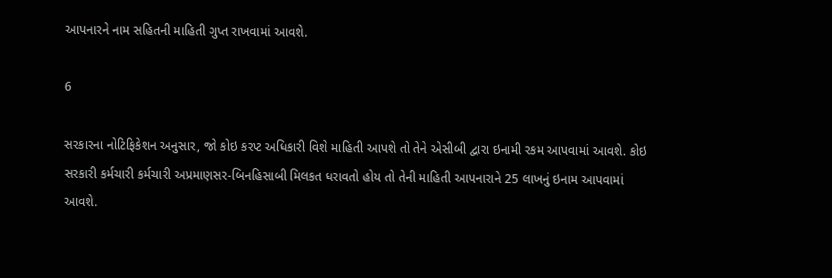આપનારને નામ સહિતની માહિતી ગુપ્ત રાખવામાં આવશે.

6

સરકારના નોટિફિકેશન અનુસાર, જો કોઇ કરપ્ટ અધિકારી વિશે માહિતી આપશે તો તેને એસીબી દ્વારા ઇનામી રકમ આપવામાં આવશે. કોઇ સરકારી કર્મચારી કર્મચારી અપ્રમાણસર-બિનહિસાબી મિલકત ધરાવતો હોય તો તેની માહિતી આપનારાને 25 લાખનું ઇનામ આપવામાં આવશે.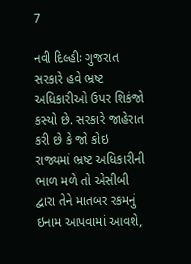7

નવી દિલ્હીઃ ગુજરાત સરકારે હવે ભ્રષ્ટ અધિકારીઓ ઉપર શિકંજો કસ્યો છે. સરકારે જાહેરાત કરી છે કે જો કોઇ રાજ્યમાં ભ્રષ્ટ અધિકારીની ભાળ મળે તો એસીબી દ્વારા તેને માતબર રકમનું ઇનામ આપવામાં આવશે,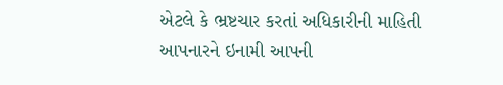એટલે કે ભ્રષ્ટચાર કરતાં અધિકારીની માહિતી આપનારને ઇનામી આપની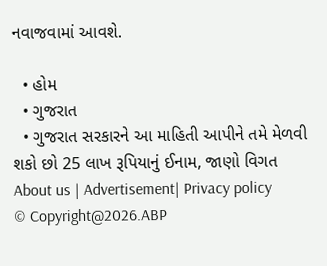નવાજવામાં આવશે.

  • હોમ
  • ગુજરાત
  • ગુજરાત સરકારને આ માહિતી આપીને તમે મેળવી શકો છો 25 લાખ રૂપિયાનું ઈનામ, જાણો વિગત
About us | Advertisement| Privacy policy
© Copyright@2026.ABP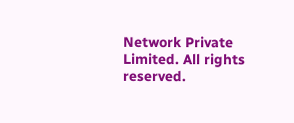Network Private Limited. All rights reserved.